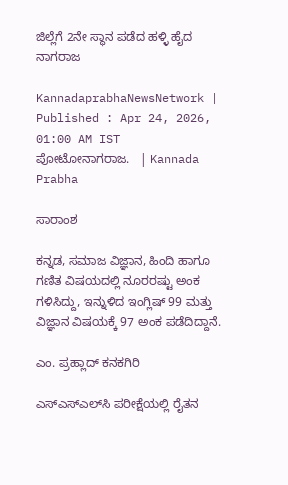ಜಿಲ್ಲೆಗೆ 2ನೇ ಸ್ಥಾನ ಪಡೆದ ಹಳ್ಳಿ ಹೈದ ನಾಗರಾಜ

KannadaprabhaNewsNetwork |
Published : Apr 24, 2026, 01:00 AM IST
ಪೋಟೋನಾಗರಾಜ.   | Kannada Prabha

ಸಾರಾಂಶ

ಕನ್ನಡ, ಸಮಾಜ ವಿಜ್ಞಾನ, ಹಿಂದಿ ಹಾಗೂ ಗಣಿತ ವಿಷಯದಲ್ಲಿ ನೂರರಷ್ಟು ಅಂಕ ಗಳಿಸಿದ್ದು, ಇನ್ನುಳಿದ ಇಂಗ್ಲಿಷ್ 99 ಮತ್ತು ವಿಜ್ಞಾನ ವಿಷಯಕ್ಕೆ 97 ಅಂಕ ಪಡೆದಿದ್ದಾನೆ.

ಎಂ. ಪ್ರಹ್ಲಾದ್ ಕನಕಗಿರಿ

ಎಸ್‌ಎಸ್‌ಎಲ್‌ಸಿ ಪರೀಕ್ಷೆಯಲ್ಲಿ ರೈತನ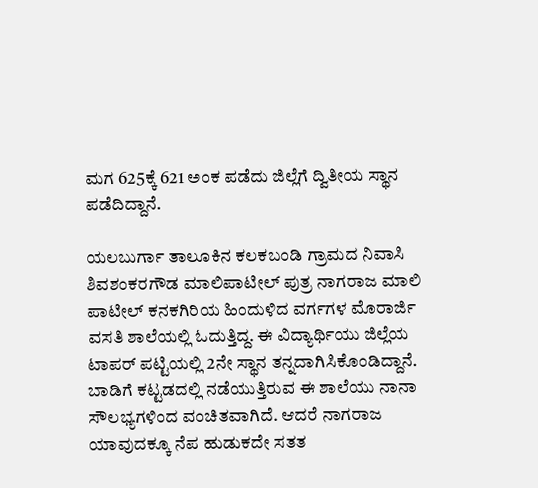ಮಗ 625ಕ್ಕೆ 621 ಅಂಕ ಪಡೆದು ಜಿಲ್ಲೆಗೆ ದ್ವಿತೀಯ ಸ್ಥಾನ ಪಡೆದಿದ್ದಾನೆ.

ಯಲಬುರ್ಗಾ ತಾಲೂಕಿನ ಕಲಕಬಂಡಿ ಗ್ರಾಮದ ನಿವಾಸಿ ಶಿವಶಂಕರಗೌಡ ಮಾಲಿಪಾಟೀಲ್ ಪುತ್ರ ನಾಗರಾಜ ಮಾಲಿ ಪಾಟೀಲ್ ಕನಕಗಿರಿಯ ಹಿಂದುಳಿದ ವರ್ಗಗಳ ಮೊರಾರ್ಜಿ ವಸತಿ ಶಾಲೆಯಲ್ಲಿ ಓದುತ್ತಿದ್ದ. ಈ ವಿದ್ಯಾರ್ಥಿಯು ಜಿಲ್ಲೆಯ ಟಾಪರ್ ಪಟ್ಟಿಯಲ್ಲಿ 2ನೇ ಸ್ಥಾನ ತನ್ನದಾಗಿಸಿಕೊಂಡಿದ್ದಾನೆ. ಬಾಡಿಗೆ ಕಟ್ಟಡದಲ್ಲಿ ನಡೆಯುತ್ತಿರುವ ಈ ಶಾಲೆಯು ನಾನಾ ಸೌಲಭ್ಯಗಳಿಂದ ವಂಚಿತವಾಗಿದೆ. ಆದರೆ ನಾಗರಾಜ ಯಾವುದಕ್ಕೂ ನೆಪ ಹುಡುಕದೇ ಸತತ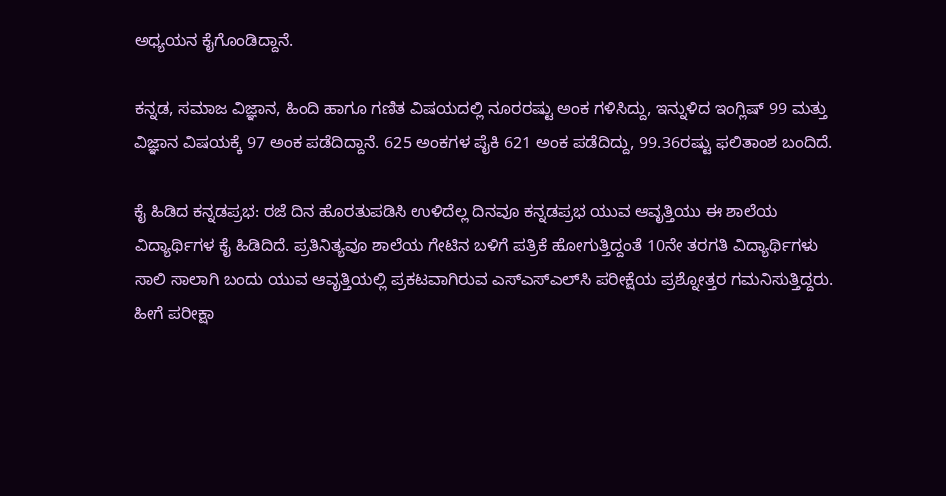ಅಧ್ಯಯನ ಕೈಗೊಂಡಿದ್ದಾನೆ.

ಕನ್ನಡ, ಸಮಾಜ ವಿಜ್ಞಾನ, ಹಿಂದಿ ಹಾಗೂ ಗಣಿತ ವಿಷಯದಲ್ಲಿ ನೂರರಷ್ಟು ಅಂಕ ಗಳಿಸಿದ್ದು, ಇನ್ನುಳಿದ ಇಂಗ್ಲಿಷ್ 99 ಮತ್ತು ವಿಜ್ಞಾನ ವಿಷಯಕ್ಕೆ 97 ಅಂಕ ಪಡೆದಿದ್ದಾನೆ. 625 ಅಂಕಗಳ ಪೈಕಿ 621 ಅಂಕ ಪಡೆದಿದ್ದು, 99.36ರಷ್ಟು ಫಲಿತಾಂಶ ಬಂದಿದೆ.

ಕೈ ಹಿಡಿದ ಕನ್ನಡಪ್ರಭ: ರಜೆ ದಿನ ಹೊರತುಪಡಿಸಿ ಉಳಿದೆಲ್ಲ ದಿನವೂ ಕನ್ನಡಪ್ರಭ ಯುವ ಆವೃತ್ತಿಯು ಈ ಶಾಲೆಯ ವಿದ್ಯಾರ್ಥಿಗಳ ಕೈ ಹಿಡಿದಿದೆ. ಪ್ರತಿನಿತ್ಯವೂ ಶಾಲೆಯ ಗೇಟಿನ ಬಳಿಗೆ ಪತ್ರಿಕೆ ಹೋಗುತ್ತಿದ್ದಂತೆ 10ನೇ ತರಗತಿ ವಿದ್ಯಾರ್ಥಿಗಳು ಸಾಲಿ ಸಾಲಾಗಿ ಬಂದು ಯುವ ಆವೃತ್ತಿಯಲ್ಲಿ ಪ್ರಕಟವಾಗಿರುವ ಎಸ್‌ಎಸ್‌ಎಲ್‌ಸಿ ಪರೀಕ್ಷೆಯ ಪ್ರಶ್ನೋತ್ತರ ಗಮನಿಸುತ್ತಿದ್ದರು. ಹೀಗೆ ಪರೀಕ್ಷಾ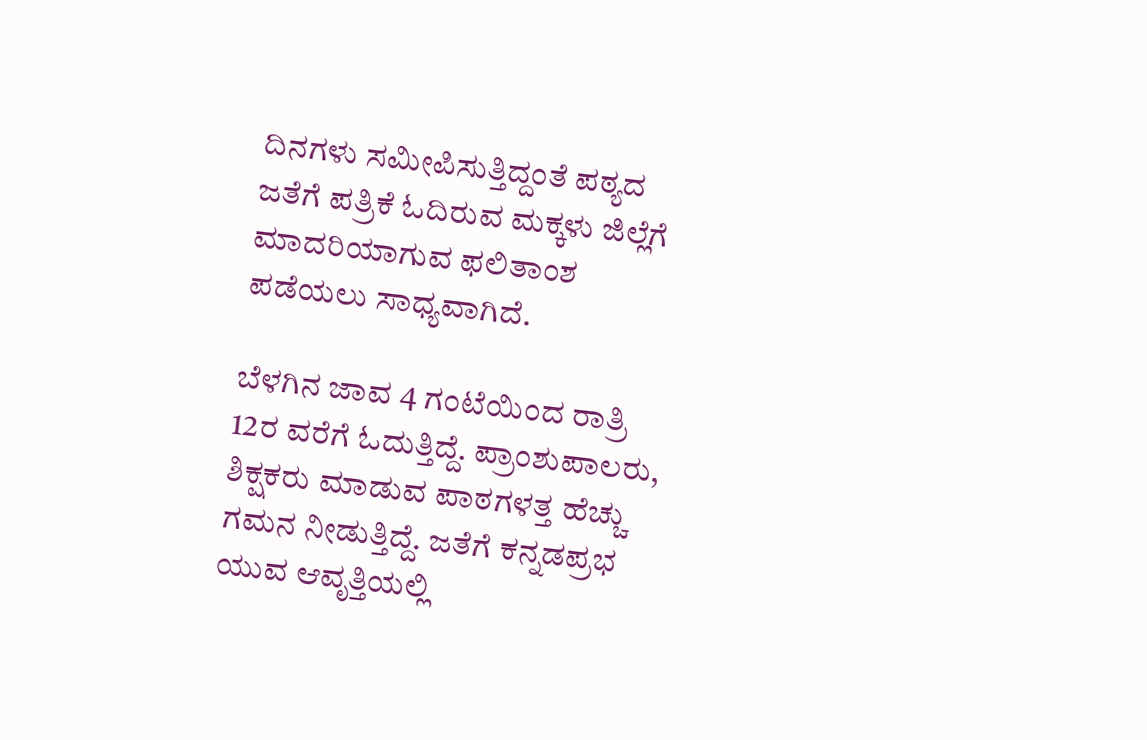ದಿನಗಳು ಸಮೀಪಿಸುತ್ತಿದ್ದಂತೆ ಪಠ್ಯದ ಜತೆಗೆ ಪತ್ರಿಕೆ ಓದಿರುವ ಮಕ್ಕಳು ಜಿಲ್ಲೆಗೆ ಮಾದರಿಯಾಗುವ ಫಲಿತಾಂಶ ಪಡೆಯಲು ಸಾಧ್ಯವಾಗಿದೆ.

ಬೆಳಗಿನ ಜಾವ 4 ಗಂಟೆಯಿಂದ ರಾತ್ರಿ 12ರ ವರೆಗೆ ಓದುತ್ತಿದ್ದೆ. ಪ್ರಾಂಶುಪಾಲರು, ಶಿಕ್ಷಕರು ಮಾಡುವ ಪಾಠಗಳತ್ತ ಹೆಚ್ಚು ಗಮನ ನೀಡುತ್ತಿದ್ದೆ. ಜತೆಗೆ ಕನ್ನಡಪ್ರಭ ಯುವ ಆವೃತ್ತಿಯಲ್ಲಿ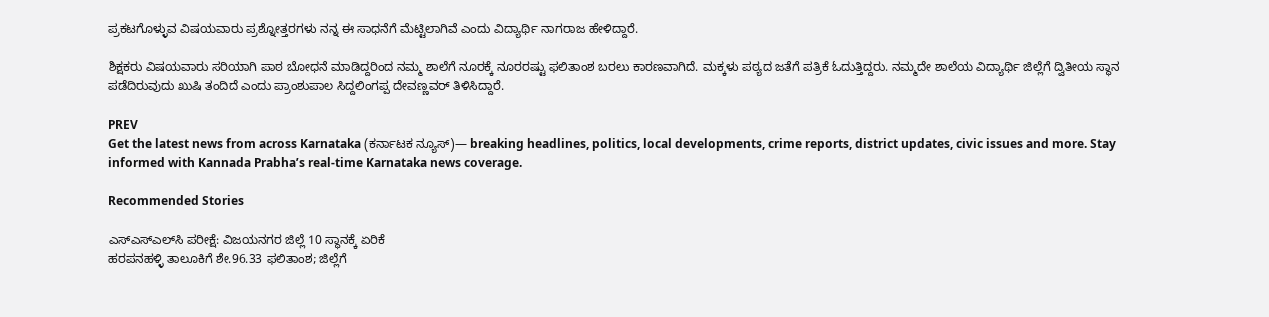ಪ್ರಕಟಗೊಳ್ಳುವ ವಿಷಯವಾರು ಪ್ರಶ್ನೋತ್ತರಗಳು ನನ್ನ ಈ ಸಾಧನೆಗೆ ಮೆಟ್ಟಿಲಾಗಿವೆ ಎಂದು ವಿದ್ಯಾರ್ಥಿ ನಾಗರಾಜ ಹೇಳಿದ್ದಾರೆ.

ಶಿಕ್ಷಕರು ವಿಷಯವಾರು ಸರಿಯಾಗಿ ಪಾಠ ಬೋಧನೆ ಮಾಡಿದ್ದರಿಂದ ನಮ್ಮ ಶಾಲೆಗೆ ನೂರಕ್ಕೆ ನೂರರಷ್ಟು ಫಲಿತಾಂಶ ಬರಲು ಕಾರಣವಾಗಿದೆ. ಮಕ್ಕಳು ಪಠ್ಯದ ಜತೆಗೆ ಪತ್ರಿಕೆ ಓದುತ್ತಿದ್ದರು. ನಮ್ಮದೇ ಶಾಲೆಯ ವಿದ್ಯಾರ್ಥಿ ಜಿಲ್ಲೆಗೆ ದ್ವಿತೀಯ ಸ್ಥಾನ ಪಡೆದಿರುವುದು ಖುಷಿ ತಂದಿದೆ ಎಂದು ಪ್ರಾಂಶುಪಾಲ ಸಿದ್ದಲಿಂಗಪ್ಪ ದೇವಣ್ಣವರ್ ತಿಳಿಸಿದ್ದಾರೆ.

PREV
Get the latest news from across Karnataka (ಕರ್ನಾಟಕ ನ್ಯೂಸ್)— breaking headlines, politics, local developments, crime reports, district updates, civic issues and more. Stay informed with Kannada Prabha’s real‑time Karnataka news coverage.

Recommended Stories

ಎಸ್‌ಎಸ್‌ಎಲ್‌ಸಿ ಪರೀಕ್ಷೆ: ವಿಜಯನಗರ ಜಿಲ್ಲೆ 10 ಸ್ಥಾನಕ್ಕೆ ಏರಿಕೆ
ಹರಪನಹಳ್ಳಿ ತಾಲೂಕಿಗೆ ಶೇ.96.33 ಫಲಿತಾಂಶ; ಜಿಲ್ಲೆಗೆ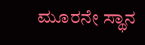ಮೂರನೇ ಸ್ಥಾನ